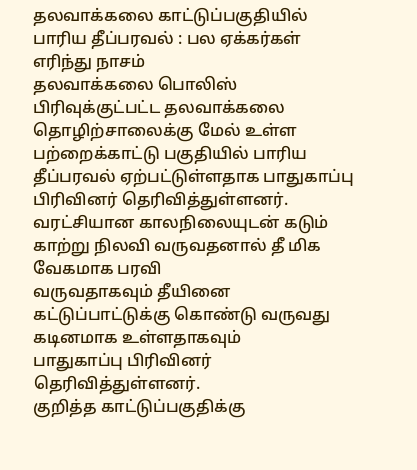தலவாக்கலை காட்டுப்பகுதியில் பாரிய தீப்பரவல் : பல ஏக்கர்கள் எரிந்து நாசம்
தலவாக்கலை பொலிஸ் பிரிவுக்குட்பட்ட தலவாக்கலை தொழிற்சாலைக்கு மேல் உள்ள பற்றைக்காட்டு பகுதியில் பாரிய தீப்பரவல் ஏற்பட்டுள்ளதாக பாதுகாப்பு பிரிவினர் தெரிவித்துள்ளனர்.
வரட்சியான காலநிலையுடன் கடும் காற்று நிலவி வருவதனால் தீ மிக வேகமாக பரவி
வருவதாகவும் தீயினை கட்டுப்பாட்டுக்கு கொண்டு வருவது கடினமாக உள்ளதாகவும்
பாதுகாப்பு பிரிவினர் தெரிவித்துள்ளனர்.
குறித்த காட்டுப்பகுதிக்கு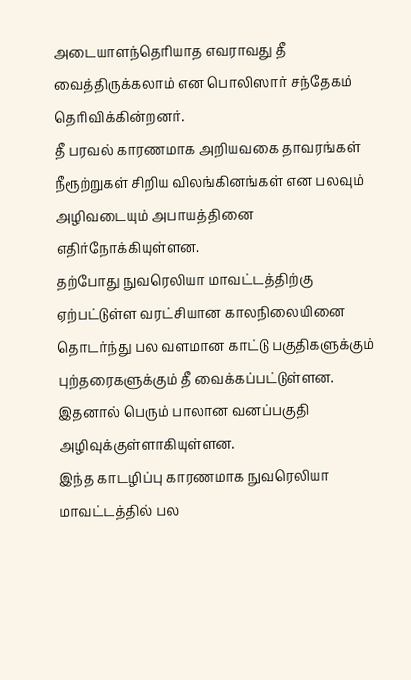அடையாளந்தெரியாத எவராவது தீ வைத்திருக்கலாம் என பொலிஸார் சந்தேகம் தெரிவிக்கின்றனர்.
தீ பரவல் காரணமாக அறியவகை தாவரங்கள் நீரூற்றுகள் சிறிய விலங்கினங்கள் என பலவும் அழிவடையும் அபாயத்தினை எதிர்நோக்கியுள்ளன.
தற்போது நுவரெலியா மாவட்டத்திற்கு ஏற்பட்டுள்ள வரட்சியான காலநிலையினை தொடர்ந்து பல வளமான காட்டு பகுதிகளுக்கும் புற்தரைகளுக்கும் தீ வைக்கப்பட்டுள்ளன. இதனால் பெரும் பாலான வனப்பகுதி அழிவுக்குள்ளாகியுள்ளன.
இந்த காடழிப்பு காரணமாக நுவரெலியா மாவட்டத்தில் பல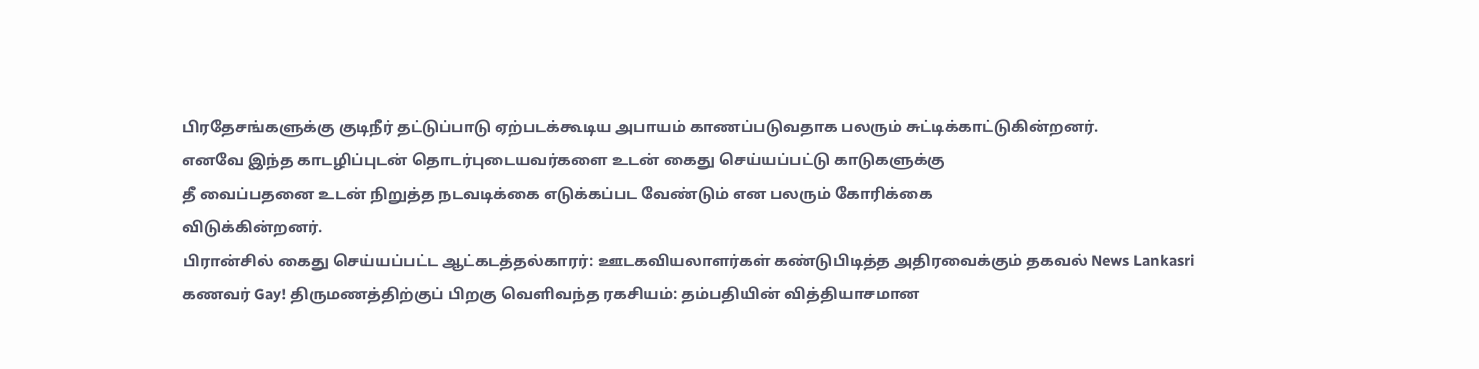பிரதேசங்களுக்கு குடிநீர் தட்டுப்பாடு ஏற்படக்கூடிய அபாயம் காணப்படுவதாக பலரும் சுட்டிக்காட்டுகின்றனர்.
எனவே இந்த காடழிப்புடன் தொடர்புடையவர்களை உடன் கைது செய்யப்பட்டு காடுகளுக்கு
தீ வைப்பதனை உடன் நிறுத்த நடவடிக்கை எடுக்கப்பட வேண்டும் என பலரும் கோரிக்கை
விடுக்கின்றனர்.
பிரான்சில் கைது செய்யப்பட்ட ஆட்கடத்தல்காரர்: ஊடகவியலாளர்கள் கண்டுபிடித்த அதிரவைக்கும் தகவல் News Lankasri
கணவர் Gay! திருமணத்திற்குப் பிறகு வெளிவந்த ரகசியம்: தம்பதியின் வித்தியாசமான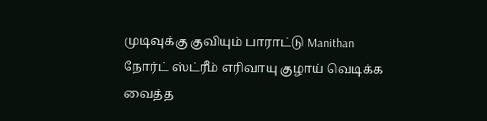முடிவுக்கு குவியும் பாராட்டு Manithan
நோர்ட் ஸ்ட்ரீம் எரிவாயு குழாய் வெடிக்க வைத்த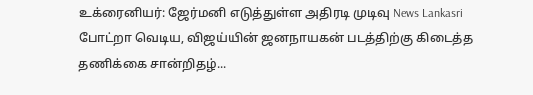உக்ரைனியர்: ஜேர்மனி எடுத்துள்ள அதிரடி முடிவு News Lankasri
போட்றா வெடிய, விஜய்யின் ஜனநாயகன் படத்திற்கு கிடைத்த தணிக்கை சான்றிதழ்...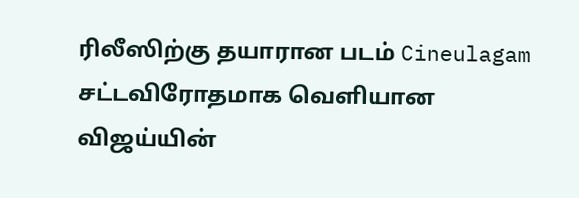ரிலீஸிற்கு தயாரான படம் Cineulagam
சட்டவிரோதமாக வெளியான விஜய்யின்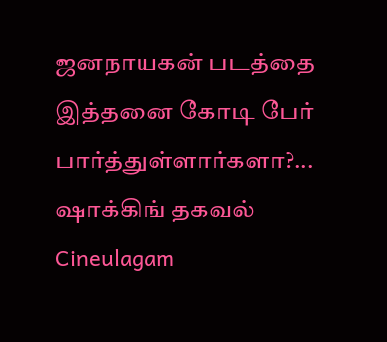ஜனநாயகன் படத்தை இத்தனை கோடி பேர் பார்த்துள்ளார்களா?... ஷாக்கிங் தகவல் Cineulagam